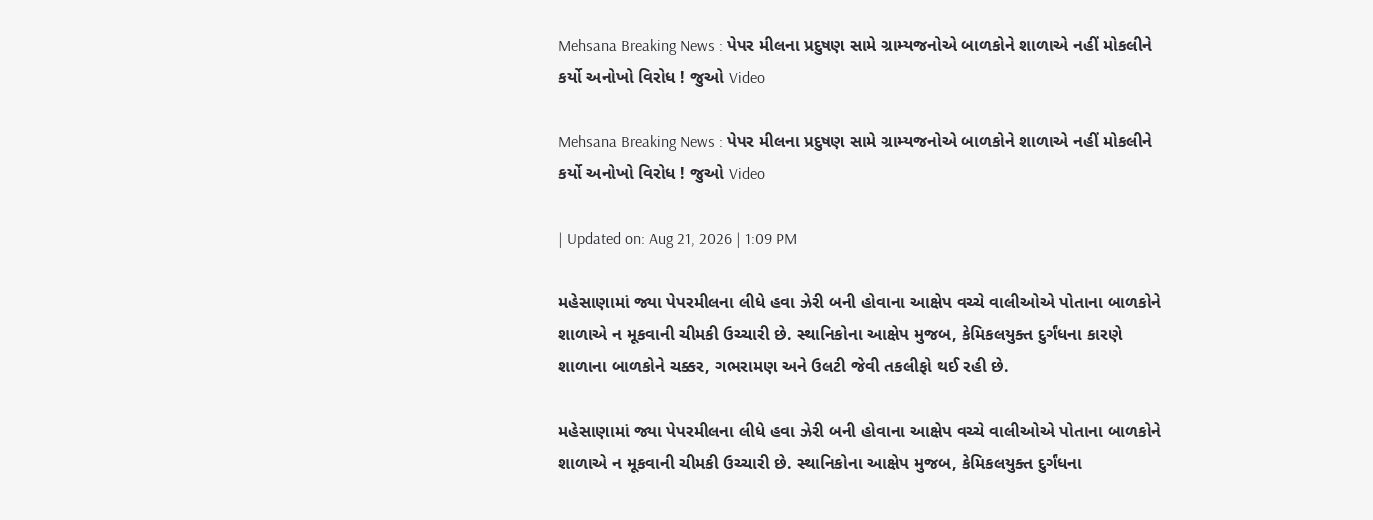Mehsana Breaking News : પેપર મીલના પ્રદુષણ સામે ગ્રામ્યજનોએ બાળકોને શાળાએ નહીં મોકલીને કર્યો અનોખો વિરોધ ! જુઓ Video

Mehsana Breaking News : પેપર મીલના પ્રદુષણ સામે ગ્રામ્યજનોએ બાળકોને શાળાએ નહીં મોકલીને કર્યો અનોખો વિરોધ ! જુઓ Video

| Updated on: Aug 21, 2026 | 1:09 PM

મહેસાણામાં જ્યા પેપરમીલના લીધે હવા ઝેરી બની હોવાના આક્ષેપ વચ્ચે વાલીઓએ પોતાના બાળકોને શાળાએ ન મૂકવાની ચીમકી ઉચ્ચારી છે. સ્થાનિકોના આક્ષેપ મુજબ, કેમિકલયુક્ત દુર્ગંધના કારણે શાળાના બાળકોને ચક્કર, ગભરામણ અને ઉલટી જેવી તકલીફો થઈ રહી છે.

મહેસાણામાં જ્યા પેપરમીલના લીધે હવા ઝેરી બની હોવાના આક્ષેપ વચ્ચે વાલીઓએ પોતાના બાળકોને શાળાએ ન મૂકવાની ચીમકી ઉચ્ચારી છે. સ્થાનિકોના આક્ષેપ મુજબ, કેમિકલયુક્ત દુર્ગંધના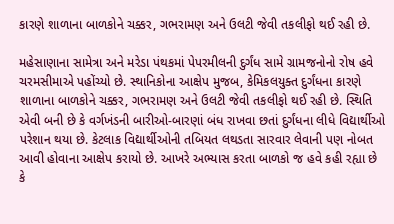કારણે શાળાના બાળકોને ચક્કર, ગભરામણ અને ઉલટી જેવી તકલીફો થઈ રહી છે.

મહેસાણાના સામેત્રા અને મરેડા પંથકમાં પેપરમીલની દુર્ગંધ સામે ગ્રામજનોનો રોષ હવે ચરમસીમાએ પહોંચ્યો છે. સ્થાનિકોના આક્ષેપ મુજબ, કેમિકલયુક્ત દુર્ગંધના કારણે શાળાના બાળકોને ચક્કર, ગભરામણ અને ઉલટી જેવી તકલીફો થઈ રહી છે. સ્થિતિ એવી બની છે કે વર્ગખંડની બારીઓ-બારણાં બંધ રાખવા છતાં દુર્ગંધના લીધે વિદ્યાર્થીઓ પરેશાન થયા છે. કેટલાક વિદ્યાર્થીઓની તબિયત લથડતા સારવાર લેવાની પણ નોબત આવી હોવાના આક્ષેપ કરાયો છે. આખરે અભ્યાસ કરતા બાળકો જ હવે કહી રહ્યા છે કે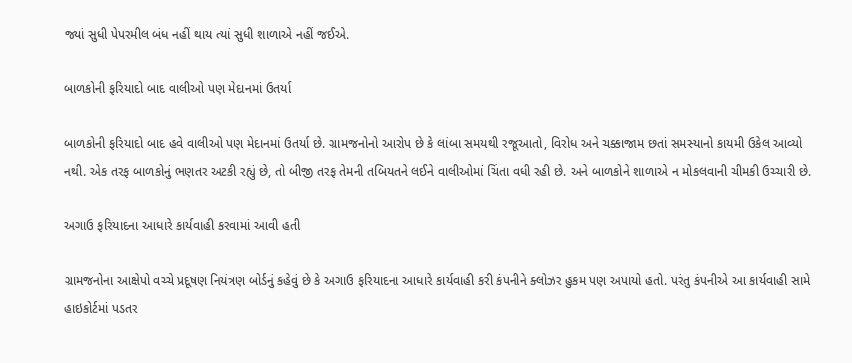જ્યાં સુધી પેપરમીલ બંધ નહીં થાય ત્યાં સુધી શાળાએ નહીં જઈએ.

બાળકોની ફરિયાદો બાદ વાલીઓ પણ મેદાનમાં ઉતર્યા

બાળકોની ફરિયાદો બાદ હવે વાલીઓ પણ મેદાનમાં ઉતર્યા છે. ગ્રામજનોનો આરોપ છે કે લાંબા સમયથી રજૂઆતો, વિરોધ અને ચક્કાજામ છતાં સમસ્યાનો કાયમી ઉકેલ આવ્યો નથી. એક તરફ બાળકોનું ભણતર અટકી રહ્યું છે, તો બીજી તરફ તેમની તબિયતને લઈને વાલીઓમાં ચિંતા વધી રહી છે. અને બાળકોને શાળાએ ન મોકલવાની ચીમકી ઉચ્ચારી છે.

અગાઉ ફરિયાદના આધારે કાર્યવાહી કરવામાં આવી હતી

ગ્રામજનોના આક્ષેપો વચ્ચે પ્રદૂષણ નિયંત્રણ બોર્ડનું કહેવું છે કે અગાઉ ફરિયાદના આધારે કાર્યવાહી કરી કંપનીને ક્લોઝર હુકમ પણ અપાયો હતો. પરંતુ કંપનીએ આ કાર્યવાહી સામે હાઇકોર્ટમાં પડતર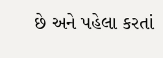છે અને પહેલા કરતાં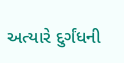અત્યારે દુર્ગંધની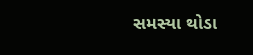સમસ્યા થોડા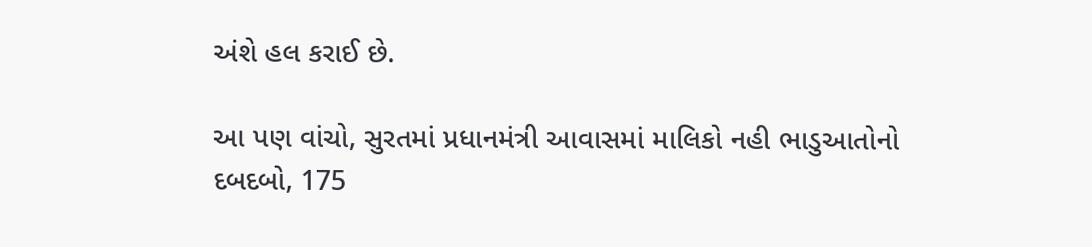અંશે હલ કરાઈ છે.

આ પણ વાંચો, સુરતમાં પ્રધાનમંત્રી આવાસમાં માલિકો નહી ભાડુઆતોનો દબદબો, 175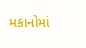મકાનોમાં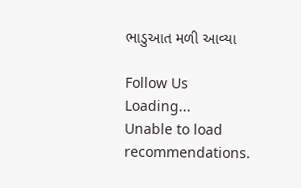ભાડુઆત મળી આવ્યા

Follow Us
Loading...
Unable to load recommendations.